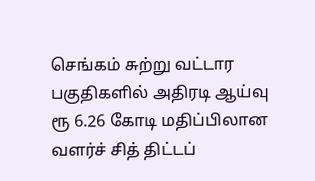செங்கம் சுற்று வட்டார பகுதிகளில் அதிரடி ஆய்வு ரூ 6.26 கோடி மதிப்பிலான வளர்ச் சித் திட்டப்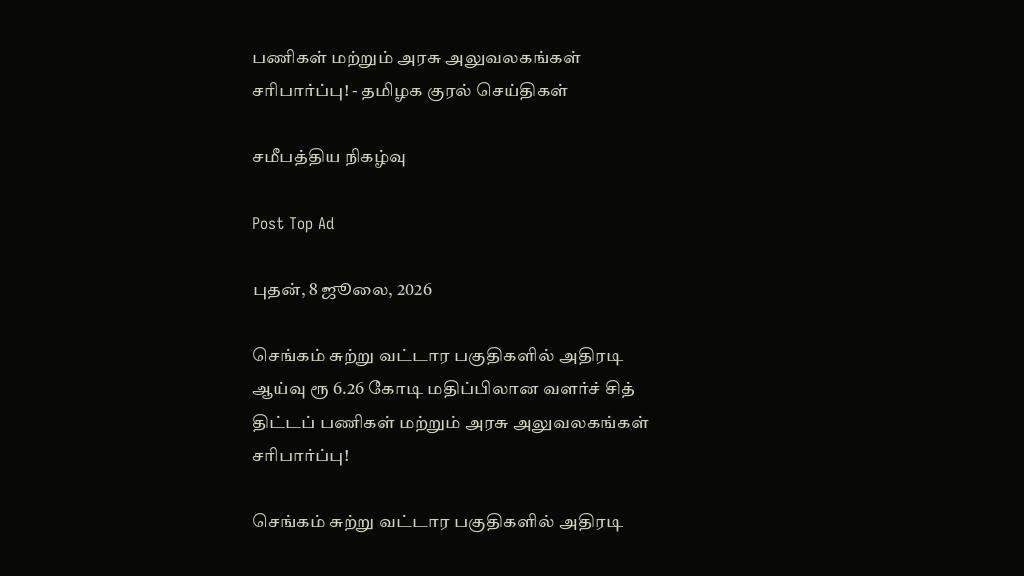பணிகள் மற்றும் அரசு அலுவலகங்கள் சரிபார்ப்பு! - தமிழக குரல் செய்திகள்

சமீபத்திய நிகழ்வு

Post Top Ad

புதன், 8 ஜூலை, 2026

செங்கம் சுற்று வட்டார பகுதிகளில் அதிரடி ஆய்வு ரூ 6.26 கோடி மதிப்பிலான வளர்ச் சித் திட்டப் பணிகள் மற்றும் அரசு அலுவலகங்கள் சரிபார்ப்பு!

செங்கம் சுற்று வட்டார பகுதிகளில் அதிரடி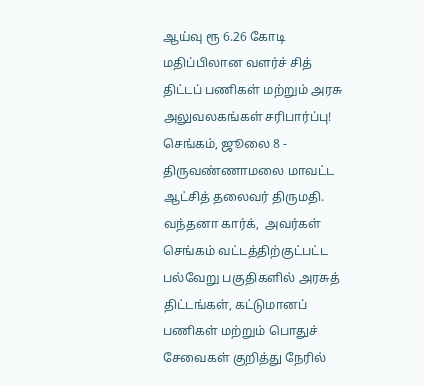ஆய்வு ரூ 6.26 கோடி மதிப்பிலான வளர்ச் சித் திட்டப் பணிகள் மற்றும் அரசு அலுவலகங்கள் சரிபார்ப்பு!
செங்கம், ஜூலை 8 -
திருவண்ணாமலை மாவட்ட ஆட்சித் தலைவர் திருமதி. வந்தனா கார்க்,  அவர்கள் செங்கம் வட்டத்திற்குட்பட்ட பல்வேறு பகுதிகளில் அரசுத் திட்டங்கள், கட்டுமானப் பணிகள் மற்றும் பொதுச் சேவைகள் குறித்து நேரில்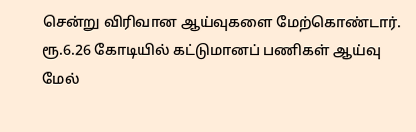சென்று விரிவான ஆய்வுகளை மேற்கொண்டார்.
ரூ.6.26 கோடியில் கட்டுமானப் பணிகள் ஆய்வு மேல்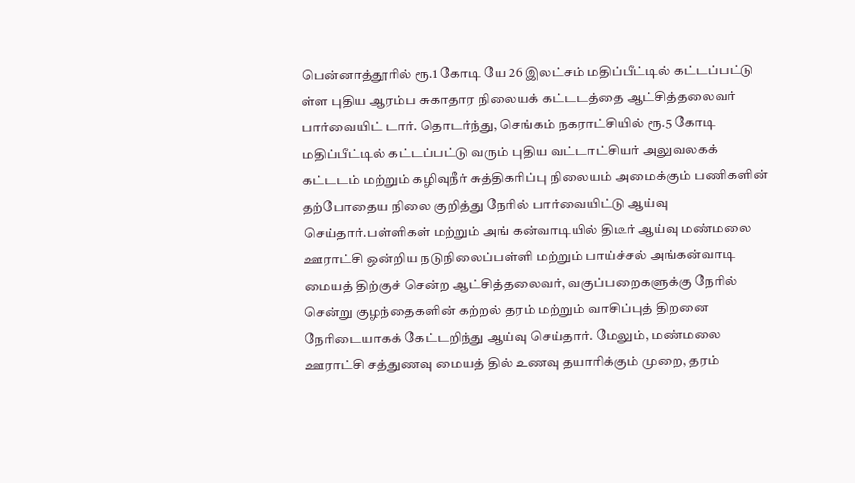பென்னாத்தூரில் ரூ.1 கோடி யே 26 இலட்சம் மதிப்பீட்டில் கட்டப்பட்டு ள்ள புதிய ஆரம்ப சுகாதார நிலையக் கட்டடத்தை ஆட்சித்தலைவர் பார்வையிட் டார். தொடர்ந்து, செங்கம் நகராட்சியில் ரூ.5 கோடி மதிப்பீட்டில் கட்டப்பட்டு வரும் புதிய வட்டாட்சியர் அலுவலகக் கட்டடம் மற்றும் கழிவுநீர் சுத்திகரிப்பு நிலையம் அமைக்கும் பணிகளின் தற்போதைய நிலை குறித்து நேரில் பார்வையிட்டு ஆய்வு செய்தார்.பள்ளிகள் மற்றும் அங் கன்வாடியில் திடீர் ஆய்வு மண்மலை ஊராட்சி ஒன்றிய நடுநிலைப்பள்ளி மற்றும் பாய்ச்சல் அங்கன்வாடி மையத் திற்குச் சென்ற ஆட்சித்தலைவர், வகுப்பறைகளுக்கு நேரில் சென்று குழந்தைகளின் கற்றல் தரம் மற்றும் வாசிப்புத் திறனை நேரிடையாகக் கேட்டறிந்து ஆய்வு செய்தார். மேலும், மண்மலை ஊராட்சி சத்துணவு மையத் தில் உணவு தயாரிக்கும் முறை, தரம்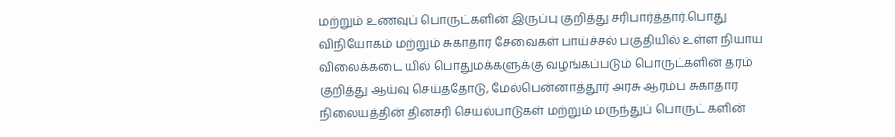மற்றும் உணவுப் பொருட்களின் இருப்பு குறித்து சரிபார்த்தார்.பொது விநியோகம் மற்றும் சுகாதார சேவைகள் பாய்ச்சல் பகுதியில் உள்ள நியாய விலைக்கடை யில் பொதுமக்களுக்கு வழங்கப்படும் பொருட்களின் தரம் குறித்து ஆய்வு செய்ததோடு, மேல்பென்னாத்தூர் அரசு ஆரம்ப சுகாதார நிலையத்தின் தினசரி செயல்பாடுகள் மற்றும் மருந்துப் பொருட் களின்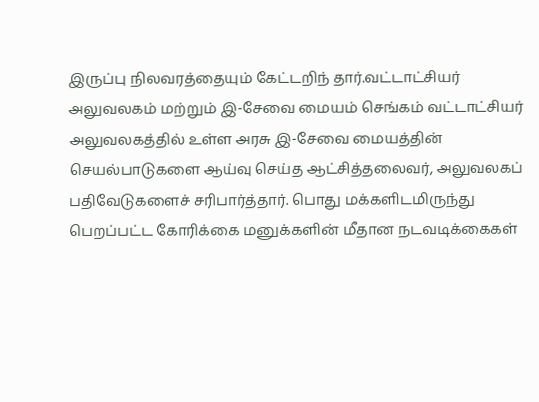இருப்பு நிலவரத்தையும் கேட்டறிந் தார்.வட்டாட்சியர் அலுவலகம் மற்றும் இ-சேவை மையம் செங்கம் வட்டாட்சியர் அலுவலகத்தில் உள்ள அரசு இ-சேவை மையத்தின் செயல்பாடுகளை ஆய்வு செய்த ஆட்சித்தலைவர், அலுவலகப் பதிவேடுகளைச் சரிபார்த்தார். பொது மக்களிடமிருந்து பெறப்பட்ட கோரிக்கை மனுக்களின் மீதான நடவடிக்கைகள்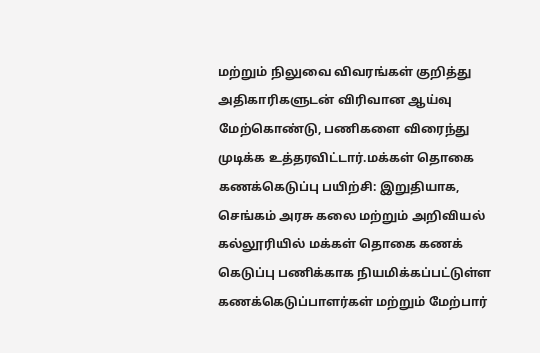மற்றும் நிலுவை விவரங்கள் குறித்து அதிகாரிகளுடன் விரிவான ஆய்வு மேற்கொண்டு, பணிகளை விரைந்து முடிக்க உத்தரவிட்டார்.மக்கள் தொகை கணக்கெடுப்பு பயிற்சி: இறுதியாக, செங்கம் அரசு கலை மற்றும் அறிவியல் கல்லூரியில் மக்கள் தொகை கணக் கெடுப்பு பணிக்காக நியமிக்கப்பட்டுள்ள கணக்கெடுப்பாளர்கள் மற்றும் மேற்பார்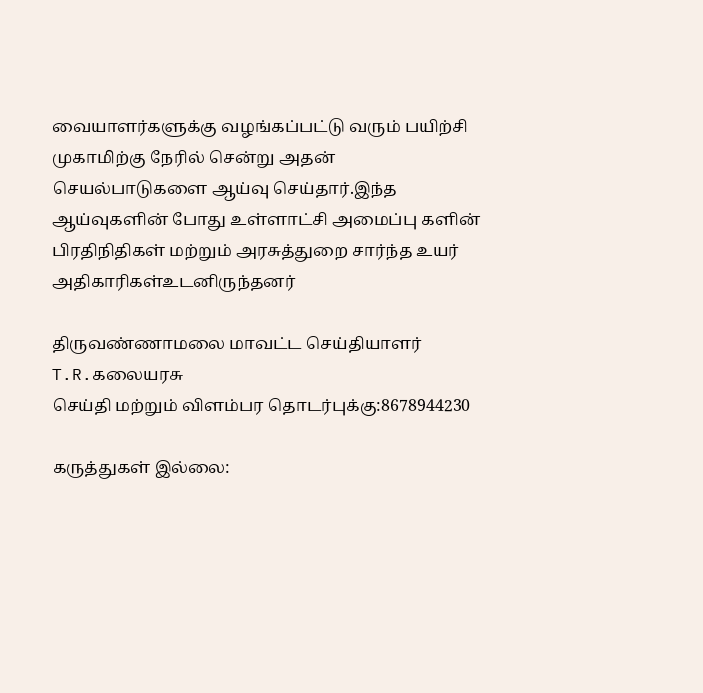வையாளர்களுக்கு வழங்கப்பட்டு வரும் பயிற்சி முகாமிற்கு நேரில் சென்று அதன் செயல்பாடுகளை ஆய்வு செய்தார்.இந்த ஆய்வுகளின் போது உள்ளாட்சி அமைப்பு களின் பிரதிநிதிகள் மற்றும் அரசுத்துறை சார்ந்த உயர் அதிகாரிகள்உடனிருந்தனர்

திருவண்ணாமலை மாவட்ட செய்தியாளர் T.R.கலையரசு
செய்தி மற்றும் விளம்பர தொடர்புக்கு:8678944230

கருத்துகள் இல்லை: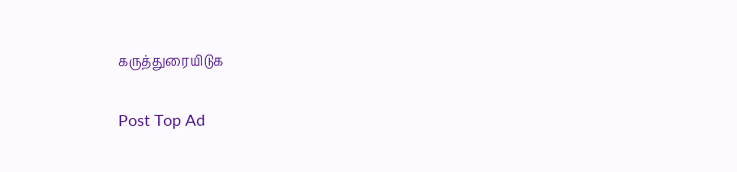கருத்துரையிடுக

Post Top Ad